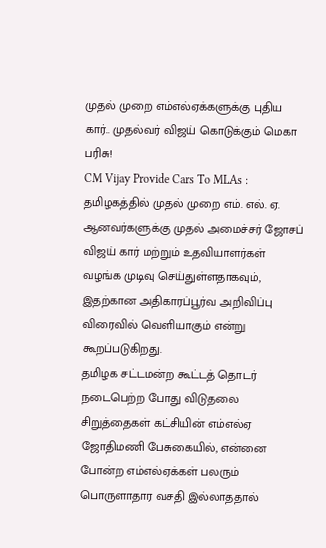முதல் முறை எம்எல்ஏக்களுக்கு புதிய கார்.. முதல்வர் விஜய் கொடுக்கும் மெகா பரிசு!
CM Vijay Provide Cars To MLAs : தமிழகத்தில் முதல் முறை எம். எல். ஏ. ஆனவர்களுக்கு முதல் அமைச்சர் ஜோசப் விஜய் கார் மற்றும் உதவியாளர்கள் வழங்க முடிவு செய்துள்ளதாகவும், இதற்கான அதிகாரப்பூர்வ அறிவிப்பு விரைவில் வெளியாகும் என்று கூறப்படுகிறது.
தமிழக சட்டமன்ற கூட்டத் தொடர் நடைபெற்ற போது விடுதலை சிறுத்தைகள் கட்சியின் எம்எல்ஏ ஜோதிமணி பேசுகையில், என்னை போன்ற எம்எல்ஏக்கள் பலரும் பொருளாதார வசதி இல்லாததால்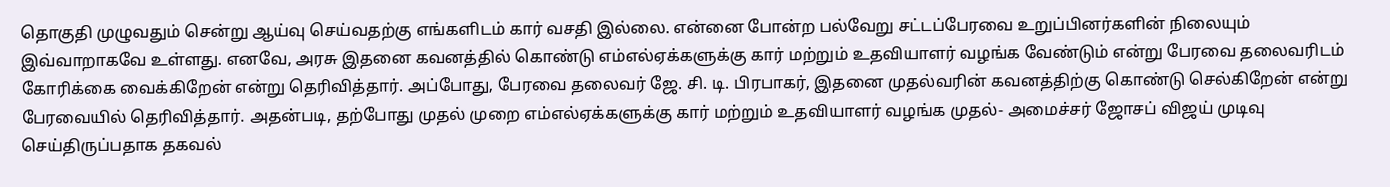தொகுதி முழுவதும் சென்று ஆய்வு செய்வதற்கு எங்களிடம் கார் வசதி இல்லை. என்னை போன்ற பல்வேறு சட்டப்பேரவை உறுப்பினர்களின் நிலையும் இவ்வாறாகவே உள்ளது. எனவே, அரசு இதனை கவனத்தில் கொண்டு எம்எல்ஏக்களுக்கு கார் மற்றும் உதவியாளர் வழங்க வேண்டும் என்று பேரவை தலைவரிடம் கோரிக்கை வைக்கிறேன் என்று தெரிவித்தார். அப்போது, பேரவை தலைவர் ஜே. சி. டி. பிரபாகர், இதனை முதல்வரின் கவனத்திற்கு கொண்டு செல்கிறேன் என்று பேரவையில் தெரிவித்தார். அதன்படி, தற்போது முதல் முறை எம்எல்ஏக்களுக்கு கார் மற்றும் உதவியாளர் வழங்க முதல்- அமைச்சர் ஜோசப் விஜய் முடிவு செய்திருப்பதாக தகவல்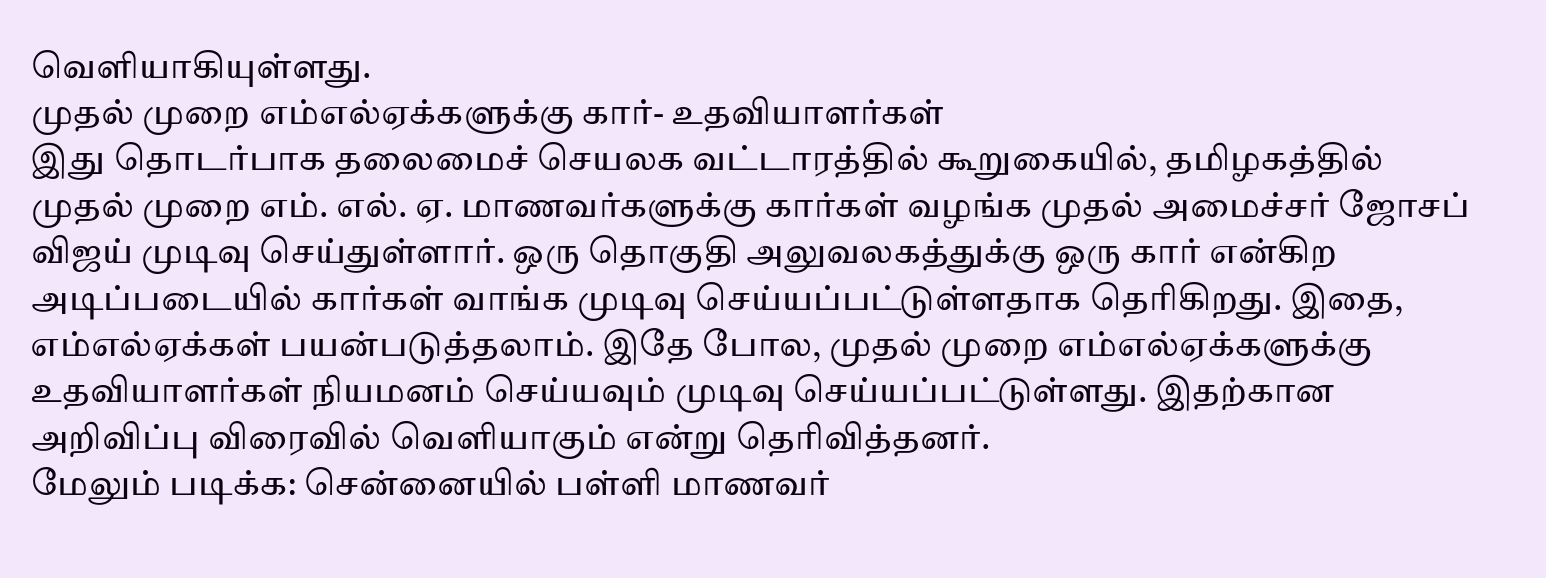வெளியாகியுள்ளது.
முதல் முறை எம்எல்ஏக்களுக்கு கார்- உதவியாளர்கள்
இது தொடர்பாக தலைமைச் செயலக வட்டாரத்தில் கூறுகையில், தமிழகத்தில் முதல் முறை எம். எல். ஏ. மாணவர்களுக்கு கார்கள் வழங்க முதல் அமைச்சர் ஜோசப் விஜய் முடிவு செய்துள்ளார். ஒரு தொகுதி அலுவலகத்துக்கு ஒரு கார் என்கிற அடிப்படையில் கார்கள் வாங்க முடிவு செய்யப்பட்டுள்ளதாக தெரிகிறது. இதை, எம்எல்ஏக்கள் பயன்படுத்தலாம். இதே போல, முதல் முறை எம்எல்ஏக்களுக்கு உதவியாளர்கள் நியமனம் செய்யவும் முடிவு செய்யப்பட்டுள்ளது. இதற்கான அறிவிப்பு விரைவில் வெளியாகும் என்று தெரிவித்தனர்.
மேலும் படிக்க: சென்னையில் பள்ளி மாணவர்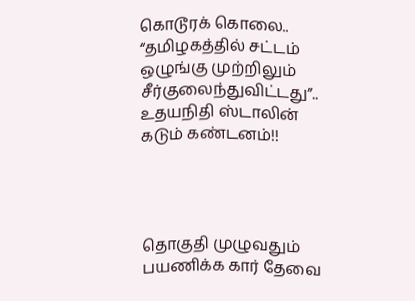கொடூரக் கொலை.. “தமிழகத்தில் சட்டம் ஒழுங்கு முற்றிலும் சீர்குலைந்துவிட்டது”.. உதயநிதி ஸ்டாலின் கடும் கண்டனம்!!




தொகுதி முழுவதும் பயணிக்க கார் தேவை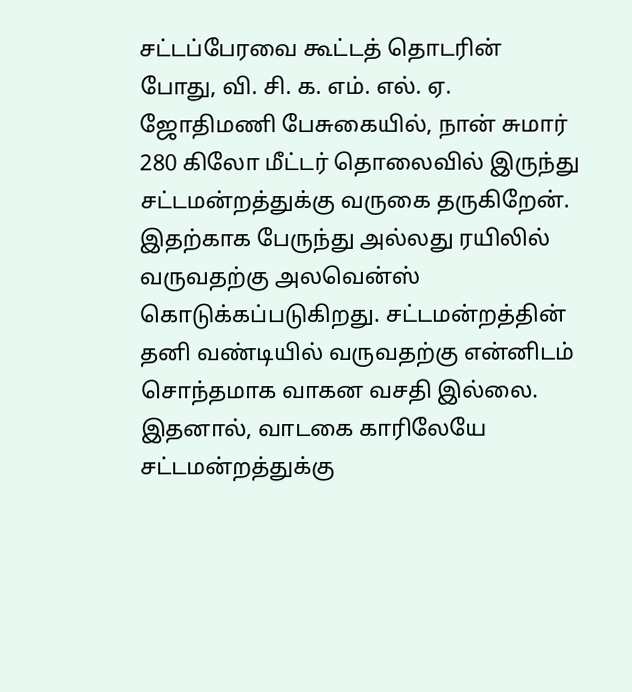சட்டப்பேரவை கூட்டத் தொடரின் போது, வி. சி. க. எம். எல். ஏ. ஜோதிமணி பேசுகையில், நான் சுமார் 280 கிலோ மீட்டர் தொலைவில் இருந்து சட்டமன்றத்துக்கு வருகை தருகிறேன். இதற்காக பேருந்து அல்லது ரயிலில் வருவதற்கு அலவென்ஸ் கொடுக்கப்படுகிறது. சட்டமன்றத்தின் தனி வண்டியில் வருவதற்கு என்னிடம் சொந்தமாக வாகன வசதி இல்லை. இதனால், வாடகை காரிலேயே சட்டமன்றத்துக்கு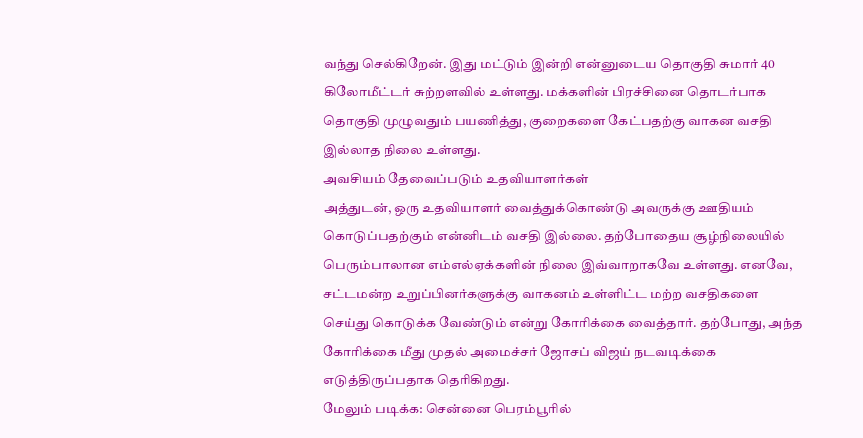வந்து செல்கிறேன். இது மட்டும் இன்றி என்னுடைய தொகுதி சுமார் 40 கிலோமீட்டர் சுற்றளவில் உள்ளது. மக்களின் பிரச்சினை தொடர்பாக தொகுதி முழுவதும் பயணித்து, குறைகளை கேட்பதற்கு வாகன வசதி இல்லாத நிலை உள்ளது.
அவசியம் தேவைப்படும் உதவியாளர்கள்
அத்துடன், ஒரு உதவியாளர் வைத்துக்கொண்டு அவருக்கு ஊதியம் கொடுப்பதற்கும் என்னிடம் வசதி இல்லை. தற்போதைய சூழ்நிலையில் பெரும்பாலான எம்எல்ஏக்களின் நிலை இவ்வாறாகவே உள்ளது. எனவே, சட்டமன்ற உறுப்பினர்களுக்கு வாகனம் உள்ளிட்ட மற்ற வசதிகளை செய்து கொடுக்க வேண்டும் என்று கோரிக்கை வைத்தார். தற்போது, அந்த கோரிக்கை மீது முதல் அமைச்சர் ஜோசப் விஜய் நடவடிக்கை எடுத்திருப்பதாக தெரிகிறது.
மேலும் படிக்க: சென்னை பெரம்பூரில்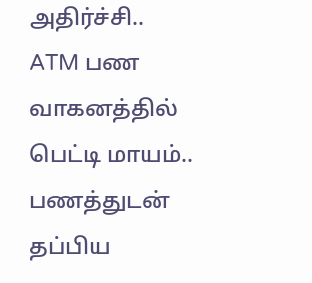அதிர்ச்சி.. ATM பண வாகனத்தில் பெட்டி மாயம்.. பணத்துடன் தப்பிய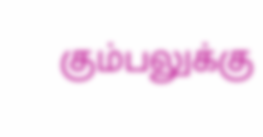கும்பலுக்கு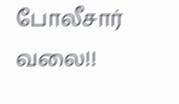போலீசார் வலை!!